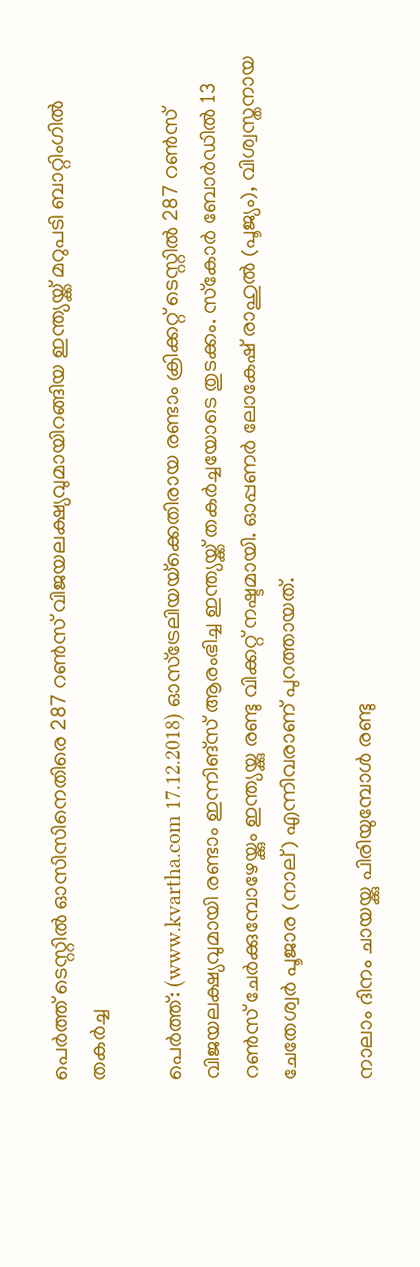പെര്‍ത്ത് ടെസ്റ്റില്‍ ഓസിസിനെതിരെ 287 റണ്‍സ് വിജയലക്ഷ്യവുമായിറങ്ങിയ ഇന്ത്യയ്ക്ക് മറുപടി ബാറ്റിംഗില്‍ തകര്‍ച്ച

പെര്‍ത്ത്: (www.kvartha.com 17.12.2018) ഓസ്‌ട്രേലിയയ്‌ക്കെതിരായ രണ്ടാം ക്രിക്കറ്റ് ടെസ്റ്റില്‍ 287 റണ്‍സ് വിജയലക്ഷ്യവുമായി രണ്ടാം ഇന്നിങ്‌സ് ആരംഭിച്ച ഇന്ത്യയ്ക്ക് തകര്‍ച്ചയോടെ തുടക്കം. സ്‌കോര്‍ ബോര്‍ഡില്‍ 13 റണ്‍സ് ചേര്‍ക്കുമ്പോഴേയ്ക്കും ഇന്ത്യയ്ക്കു രണ്ടു വിക്കറ്റ് നഷ്ടമായി. ഓപ്പണര്‍ ലോകേഷ് രാഹുല്‍ (പൂജ്യം), വിശ്വസ്തനായ ചേതേശ്വര്‍ പൂജാര (നാല്) എന്നിവരാണ് പുറത്തായത്.

നാലാം ദിനം ചായയ്ക്കു പിരിയുമ്പോള്‍ രണ്ടു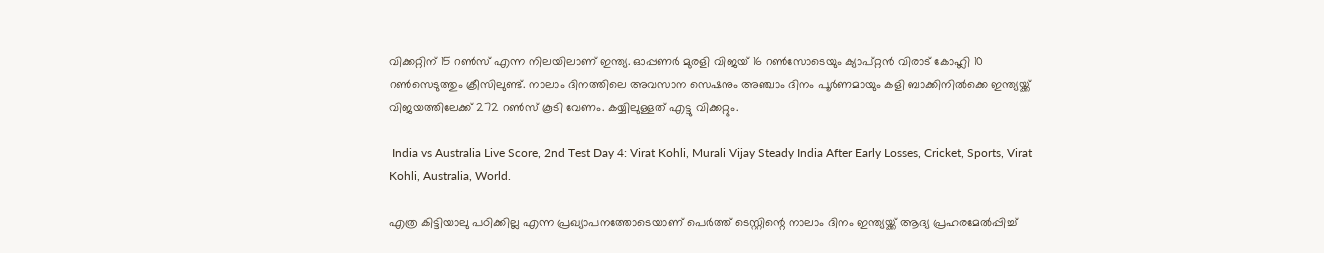വിക്കറ്റിന് 15 റണ്‍സ് എന്ന നിലയിലാണ് ഇന്ത്യ. ഓപ്പണര്‍ മുരളി വിജയ് 16 റണ്‍സോടെയും ക്യാപ്റ്റന്‍ വിരാട് കോഹ്ലി 10 റണ്‍സെടുത്തും ക്രീസിലുണ്ട്. നാലാം ദിനത്തിലെ അവസാന സെഷനും അഞ്ചാം ദിനം പൂര്‍ണമായും കളി ബാക്കിനില്‍ക്കെ ഇന്ത്യയ്ക്ക് വിജയത്തിലേക്ക് 272 റണ്‍സ് കൂടി വേണം. കയ്യിലുള്ളത് എട്ടു വിക്കറ്റും.

 India vs Australia Live Score, 2nd Test Day 4: Virat Kohli, Murali Vijay Steady India After Early Losses, Cricket, Sports, Virat Kohli, Australia, World.

എത്ര കിട്ടിയാലു പഠിക്കില്ല എന്ന പ്രഖ്യാപനത്തോടെയാണ് പെര്‍ത്ത് ടെസ്റ്റിന്റെ നാലാം ദിനം ഇന്ത്യയ്ക്ക് ആദ്യ പ്രഹരമേല്‍പ്പിച്ച്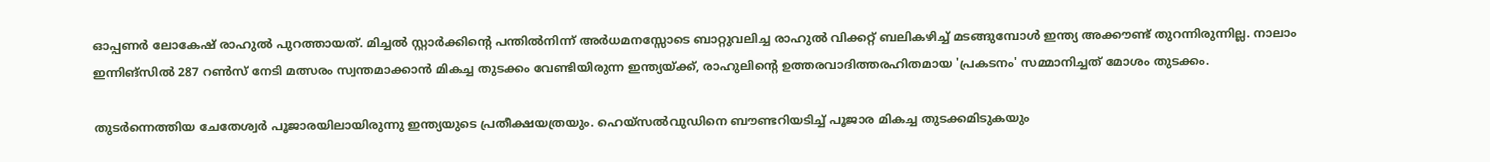ഓപ്പണര്‍ ലോകേഷ് രാഹുല്‍ പുറത്തായത്. മിച്ചല്‍ സ്റ്റാര്‍ക്കിന്റെ പന്തില്‍നിന്ന് അര്‍ധമനസ്സോടെ ബാറ്റുവലിച്ച രാഹുല്‍ വിക്കറ്റ് ബലികഴിച്ച് മടങ്ങുമ്പോള്‍ ഇന്ത്യ അക്കൗണ്ട് തുറന്നിരുന്നില്ല. നാലാം ഇന്നിങ്‌സില്‍ 287 റണ്‍സ് നേടി മത്സരം സ്വന്തമാക്കാന്‍ മികച്ച തുടക്കം വേണ്ടിയിരുന്ന ഇന്ത്യയ്ക്ക്, രാഹുലിന്റെ ഉത്തരവാദിത്തരഹിതമായ 'പ്രകടനം' സമ്മാനിച്ചത് മോശം തുടക്കം.

തുടര്‍ന്നെത്തിയ ചേതേശ്വര്‍ പൂജാരയിലായിരുന്നു ഇന്ത്യയുടെ പ്രതീക്ഷയത്രയും. ഹെയ്‌സല്‍വുഡിനെ ബൗണ്ടറിയടിച്ച് പൂജാര മികച്ച തുടക്കമിടുകയും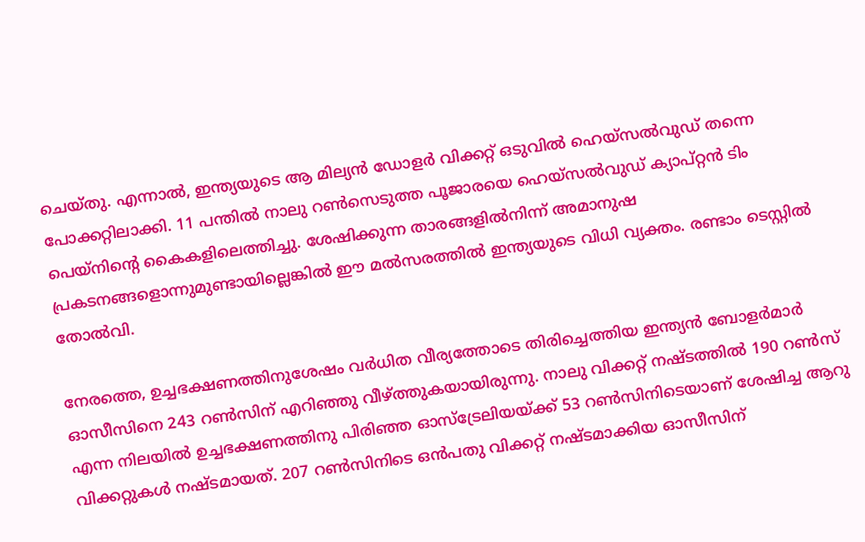ചെയ്തു. എന്നാല്‍, ഇന്ത്യയുടെ ആ മില്യന്‍ ഡോളര്‍ വിക്കറ്റ് ഒടുവില്‍ ഹെയ്‌സല്‍വുഡ് തന്നെ പോക്കറ്റിലാക്കി. 11 പന്തില്‍ നാലു റണ്‍സെടുത്ത പൂജാരയെ ഹെയ്‌സല്‍വുഡ് ക്യാപ്റ്റന്‍ ടിം പെയ്‌നിന്റെ കൈകളിലെത്തിച്ചു. ശേഷിക്കുന്ന താരങ്ങളില്‍നിന്ന് അമാനുഷ പ്രകടനങ്ങളൊന്നുമുണ്ടായില്ലെങ്കില്‍ ഈ മല്‍സരത്തില്‍ ഇന്ത്യയുടെ വിധി വ്യക്തം. രണ്ടാം ടെസ്റ്റില്‍ തോല്‍വി.

നേരത്തെ, ഉച്ചഭക്ഷണത്തിനുശേഷം വര്‍ധിത വീര്യത്തോടെ തിരിച്ചെത്തിയ ഇന്ത്യന്‍ ബോളര്‍മാര്‍ ഓസീസിനെ 243 റണ്‍സിന് എറിഞ്ഞു വീഴ്ത്തുകയായിരുന്നു. നാലു വിക്കറ്റ് നഷ്ടത്തില്‍ 190 റണ്‍സ് എന്ന നിലയില്‍ ഉച്ചഭക്ഷണത്തിനു പിരിഞ്ഞ ഓസ്‌ട്രേലിയയ്ക്ക് 53 റണ്‍സിനിടെയാണ് ശേഷിച്ച ആറു വിക്കറ്റുകള്‍ നഷ്ടമായത്. 207 റണ്‍സിനിടെ ഒന്‍പതു വിക്കറ്റ് നഷ്ടമാക്കിയ ഓസീസിന്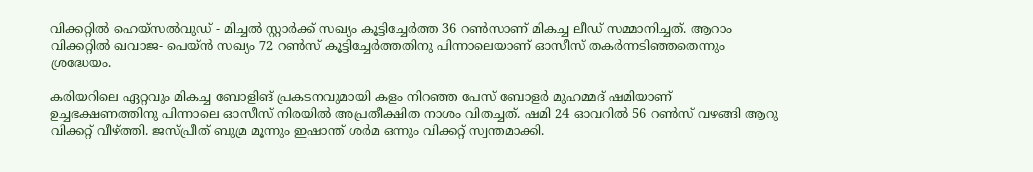വിക്കറ്റില്‍ ഹെയ്‌സല്‍വുഡ് - മിച്ചല്‍ സ്റ്റാര്‍ക്ക് സഖ്യം കൂട്ടിച്ചേര്‍ത്ത 36 റണ്‍സാണ് മികച്ച ലീഡ് സമ്മാനിച്ചത്. ആറാം വിക്കറ്റില്‍ ഖവാജ- പെയ്ന്‍ സഖ്യം 72 റണ്‍സ് കൂട്ടിച്ചേര്‍ത്തതിനു പിന്നാലെയാണ് ഓസീസ് തകര്‍ന്നടിഞ്ഞതെന്നും ശ്രദ്ധേയം.

കരിയറിലെ ഏറ്റവും മികച്ച ബോളിങ് പ്രകടനവുമായി കളം നിറഞ്ഞ പേസ് ബോളര്‍ മുഹമ്മദ് ഷമിയാണ് ഉച്ചഭക്ഷണത്തിനു പിന്നാലെ ഓസീസ് നിരയില്‍ അപ്രതീക്ഷിത നാശം വിതച്ചത്. ഷമി 24 ഓവറില്‍ 56 റണ്‍സ് വഴങ്ങി ആറു വിക്കറ്റ് വീഴ്ത്തി. ജസ്പ്രീത് ബുമ്ര മൂന്നും ഇഷാന്ത് ശര്‍മ ഒന്നും വിക്കറ്റ് സ്വന്തമാക്കി.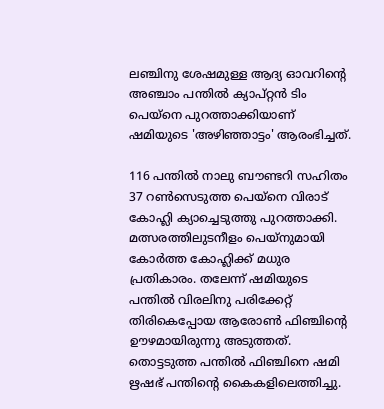ലഞ്ചിനു ശേഷമുള്ള ആദ്യ ഓവറിന്റെ അഞ്ചാം പന്തില്‍ ക്യാപ്റ്റന്‍ ടിം പെയ്‌നെ പുറത്താക്കിയാണ് ഷമിയുടെ 'അഴിഞ്ഞാട്ടം' ആരംഭിച്ചത്.

116 പന്തില്‍ നാലു ബൗണ്ടറി സഹിതം 37 റണ്‍സെടുത്ത പെയ്‌നെ വിരാട് കോഹ്ലി ക്യാച്ചെടുത്തു പുറത്താക്കി. മത്സരത്തിലുടനീളം പെയ്‌നുമായി കോര്‍ത്ത കോഹ്ലിക്ക് മധുര പ്രതികാരം. തലേന്ന് ഷമിയുടെ പന്തില്‍ വിരലിനു പരിക്കേറ്റ് തിരികെപ്പോയ ആരോണ്‍ ഫിഞ്ചിന്റെ ഊഴമായിരുന്നു അടുത്തത്. തൊട്ടടുത്ത പന്തില്‍ ഫിഞ്ചിനെ ഷമി ഋഷഭ് പന്തിന്റെ കൈകളിലെത്തിച്ചു.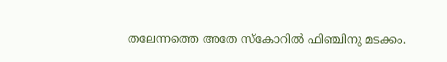തലേന്നത്തെ അതേ സ്‌കോറില്‍ ഫിഞ്ചിനു മടക്കം.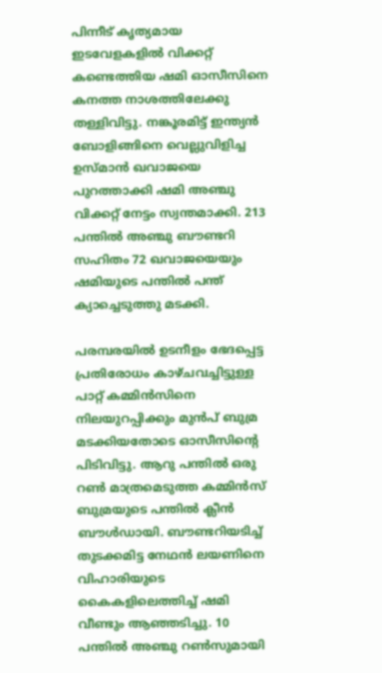പിന്നീട് കൃത്യമായ ഇടവേളകളില്‍ വിക്കറ്റ് കണ്ടെത്തിയ ഷമി ഓസീസിനെ കനത്ത നാശത്തിലേക്കു തള്ളിവിട്ടു. നങ്കൂരമിട്ട് ഇന്ത്യന്‍ ബോളിങ്ങിനെ വെല്ലുവിളിച്ച ഉസ്മാന്‍ ഖവാജയെ പുറത്താക്കി ഷമി അഞ്ചു വിക്കറ്റ് നേട്ടം സ്വന്തമാക്കി. 213 പന്തില്‍ അഞ്ചു ബൗണ്ടറി സഹിതം 72 ഖവാജയെയും ഷമിയുടെ പന്തില്‍ പന്ത് ക്യാച്ചെടുത്തു മടക്കി.

പരമ്പരയില്‍ ഉടനീളം ഭേദപ്പെട്ട പ്രതിരോധം കാഴ്ചവച്ചിട്ടുള്ള പാറ്റ് കമ്മിന്‍സിനെ നിലയുറപ്പിക്കും മുന്‍പ് ബുമ്ര മടക്കിയതോടെ ഓസീസിന്റെ പിടിവിട്ടു. ആറു പന്തില്‍ ഒരു റണ്‍ മാത്രമെടുത്ത കമ്മിന്‍സ് ബുമ്രയുടെ പന്തില്‍ ക്ലീന്‍ ബൗള്‍ഡായി. ബൗണ്ടറിയടിച്ച് തുടക്കമിട്ട നേഥന്‍ ലയണിനെ വിഹാരിയുടെ കൈകളിലെത്തിച്ച് ഷമി വീണ്ടും ആഞ്ഞടിച്ചു. 10 പന്തില്‍ അഞ്ചു റണ്‍സുമായി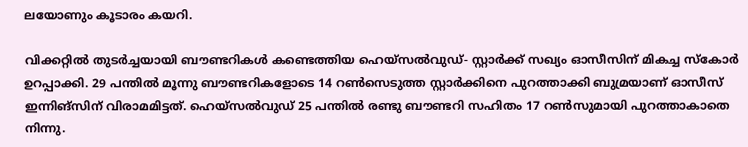ലയോണും കൂടാരം കയറി.

വിക്കറ്റില്‍ തുടര്‍ച്ചയായി ബൗണ്ടറികള്‍ കണ്ടെത്തിയ ഹെയ്‌സല്‍വുഡ്- സ്റ്റാര്‍ക്ക് സഖ്യം ഓസീസിന് മികച്ച സ്‌കോര്‍ ഉറപ്പാക്കി. 29 പന്തില്‍ മൂന്നു ബൗണ്ടറികളോടെ 14 റണ്‍സെടുത്ത സ്റ്റാര്‍ക്കിനെ പുറത്താക്കി ബുമ്രയാണ് ഓസീസ് ഇന്നിങ്‌സിന് വിരാമമിട്ടത്. ഹെയ്‌സല്‍വുഡ് 25 പന്തില്‍ രണ്ടു ബൗണ്ടറി സഹിതം 17 റണ്‍സുമായി പുറത്താകാതെ നിന്നു.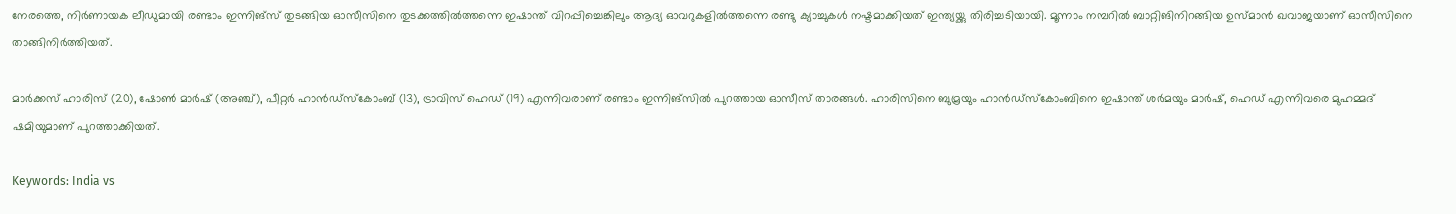നേരത്തെ, നിര്‍ണായക ലീഡുമായി രണ്ടാം ഇന്നിങ്‌സ് തുടങ്ങിയ ഓസീസിനെ തുടക്കത്തില്‍ത്തന്നെ ഇഷാന്ത് വിറപ്പിച്ചെങ്കിലും ആദ്യ ഓവറുകളില്‍ത്തന്നെ രണ്ടു ക്യാച്ചുകള്‍ നഷ്ടമാക്കിയത് ഇന്ത്യയ്ക്കു തിരിച്ചടിയായി. മൂന്നാം നമ്പറില്‍ ബാറ്റിങിനിറങ്ങിയ ഉസ്മാന്‍ ഖവാജയാണ് ഓസീസിനെ താങ്ങിനിര്‍ത്തിയത്.

മാര്‍ക്കസ് ഹാരിസ് (20), ഷോണ്‍ മാര്‍ഷ് (അഞ്ച്), പീറ്റര്‍ ഹാന്‍ഡ്‌സ്‌കോംബ് (13), ട്രാവിസ് ഹെഡ് (19) എന്നിവരാണ് രണ്ടാം ഇന്നിങ്‌സില്‍ പുറത്തായ ഓസീസ് താരങ്ങള്‍. ഹാരിസിനെ ബുമ്രയും ഹാന്‍ഡ്‌സ്‌കോംബിനെ ഇഷാന്ത് ശര്‍മയും മാര്‍ഷ്, ഹെഡ് എന്നിവരെ മുഹമ്മദ് ഷമിയുമാണ് പുറത്താക്കിയത്.

Keywords: India vs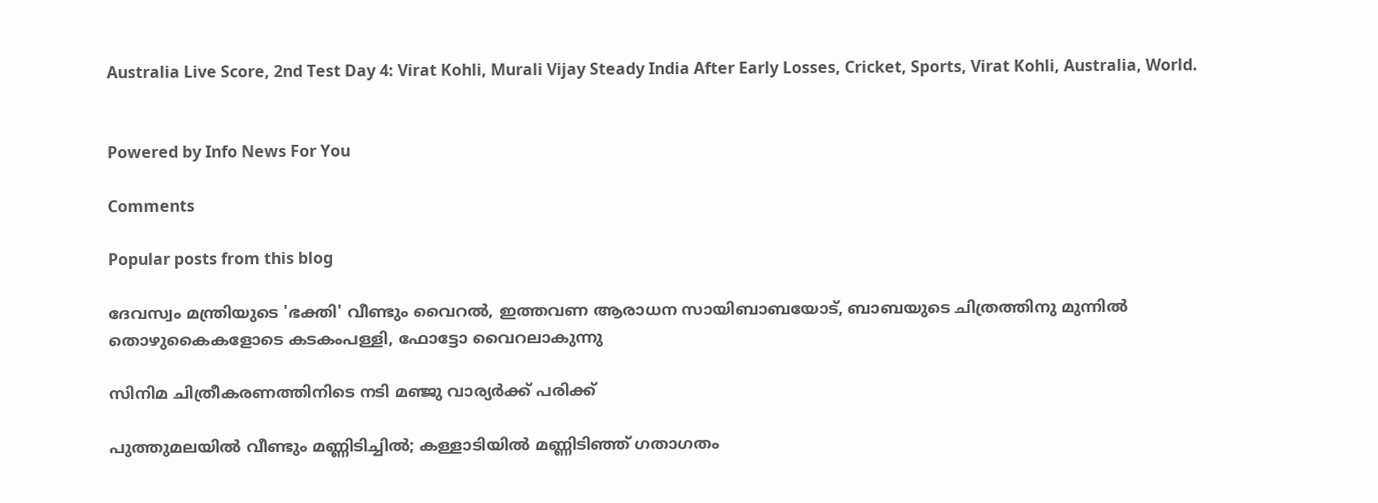Australia Live Score, 2nd Test Day 4: Virat Kohli, Murali Vijay Steady India After Early Losses, Cricket, Sports, Virat Kohli, Australia, World.


Powered by Info News For You

Comments

Popular posts from this blog

ദേവസ്വം മന്ത്രിയുടെ 'ഭക്തി' വീണ്ടും വൈറല്‍, ഇത്തവണ ആരാധന സായിബാബയോട്, ബാബയുടെ ചിത്രത്തിനു മുന്നില്‍ തൊഴുകൈകളോടെ കടകംപള്ളി, ഫോട്ടോ വൈറലാകുന്നു

സിനിമ ചിത്രീകരണത്തിനിടെ നടി മഞ്ജു വാര്യര്‍ക്ക് പരിക്ക്

പുത്തുമലയില്‍ വീണ്ടും മണ്ണിടിച്ചില്‍; കള്ളാടിയില്‍ മണ്ണിടിഞ്ഞ് ഗതാഗതം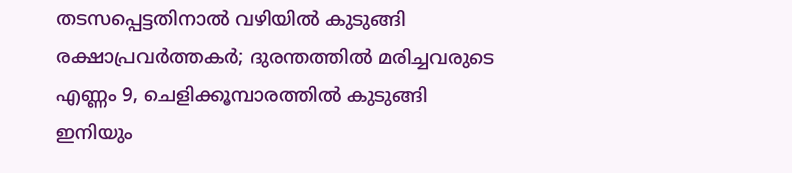തടസപ്പെട്ടതിനാല്‍ വഴിയില്‍ കുടുങ്ങി രക്ഷാപ്രവര്‍ത്തകര്‍; ദുരന്തത്തില്‍ മരിച്ചവരുടെ എണ്ണം 9, ചെളിക്കൂമ്പാരത്തില്‍ കുടുങ്ങി ഇനിയും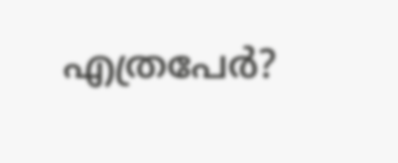എത്രപേര്‍?